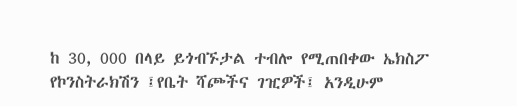ከ 30, 000 በላይ ይጎብኙታል ተብሎ የሚጠበቀው ኤክስፖ የኮንስትራክሽን ፤የቤት ሻጮችና ገዢዎች፤ አንዲሁም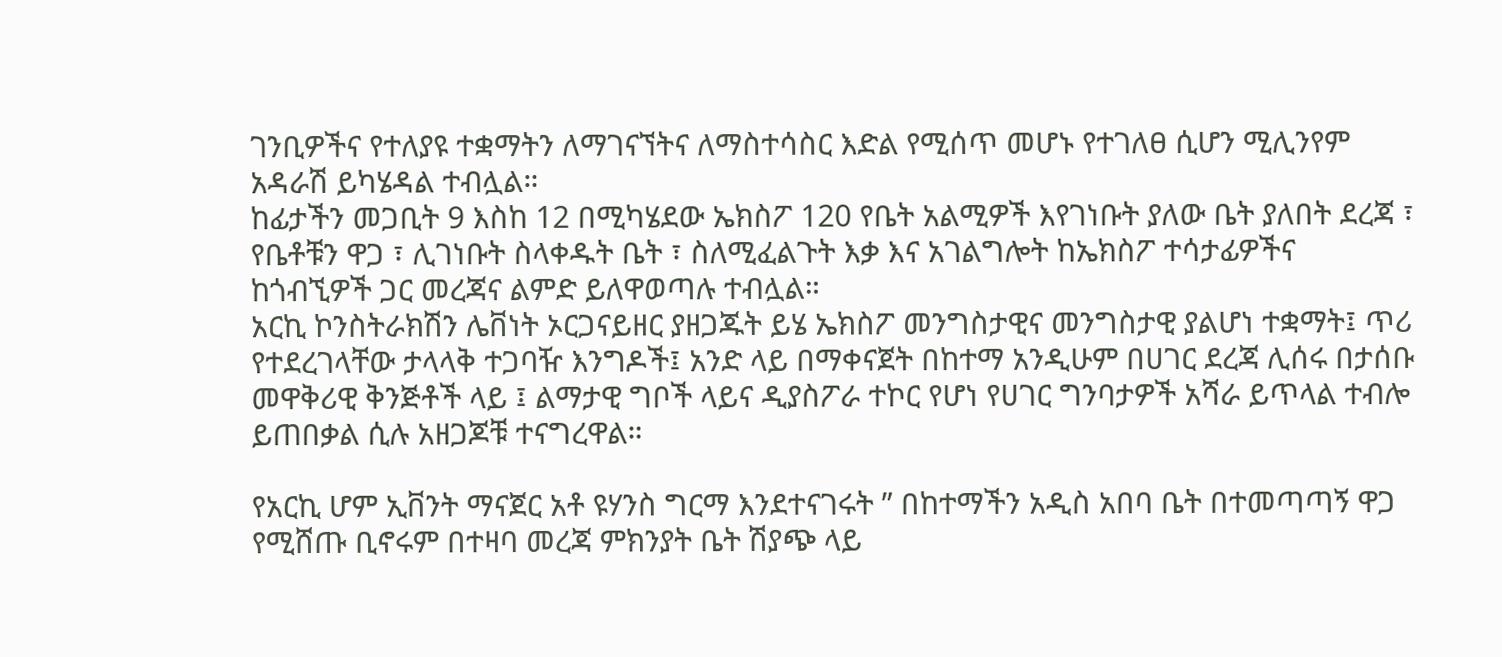ገንቢዎችና የተለያዩ ተቋማትን ለማገናኘትና ለማስተሳስር እድል የሚሰጥ መሆኑ የተገለፀ ሲሆን ሚሊንየም አዳራሽ ይካሄዳል ተብሏል።
ከፊታችን መጋቢት 9 እስከ 12 በሚካሄደው ኤክስፖ 120 የቤት አልሚዎች እየገነቡት ያለው ቤት ያለበት ደረጃ ፣ የቤቶቹን ዋጋ ፣ ሊገነቡት ስላቀዱት ቤት ፣ ስለሚፈልጉት እቃ እና አገልግሎት ከኤክስፖ ተሳታፊዎችና ከጎብኚዎች ጋር መረጃና ልምድ ይለዋወጣሉ ተብሏል።
አርኪ ኮንስትራክሽን ሌቨነት ኦርጋናይዘር ያዘጋጁት ይሄ ኤክስፖ መንግስታዊና መንግስታዊ ያልሆነ ተቋማት፤ ጥሪ የተደረገላቸው ታላላቅ ተጋባዥ እንግዶች፤ አንድ ላይ በማቀናጀት በከተማ አንዲሁም በሀገር ደረጃ ሊሰሩ በታሰቡ መዋቅሪዊ ቅንጅቶች ላይ ፤ ልማታዊ ግቦች ላይና ዲያስፖራ ተኮር የሆነ የሀገር ግንባታዎች አሻራ ይጥላል ተብሎ ይጠበቃል ሲሉ አዘጋጆቹ ተናግረዋል።

የአርኪ ሆም ኢቨንት ማናጀር አቶ ዩሃንስ ግርማ እንደተናገሩት ” በከተማችን አዲስ አበባ ቤት በተመጣጣኝ ዋጋ የሚሸጡ ቢኖሩም በተዛባ መረጃ ምክንያት ቤት ሽያጭ ላይ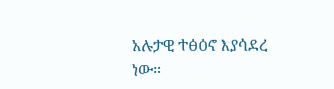አሉታዊ ተፅዕኖ እያሳደረ ነው።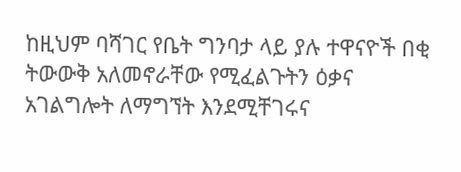ከዚህም ባሻገር የቤት ግንባታ ላይ ያሉ ተዋናዮች በቂ ትውውቅ አለመኖራቸው የሚፈልጉትን ዕቃና አገልግሎት ለማግኘት እንደሚቸገሩና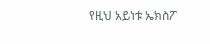የዚህ አይነቱ ኤክስፖ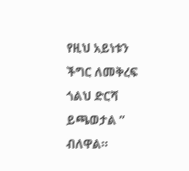የዚህ አይነቱን ችግር ለመቅረፍ ጎልህ ድርሻ ይጫወታል ” ብለዋል።